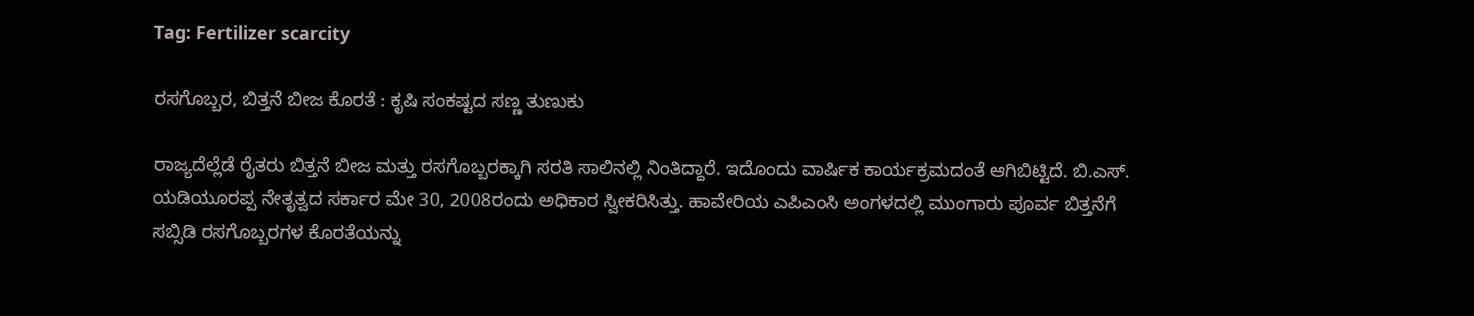Tag: Fertilizer scarcity

ರಸಗೊಬ್ಬರ, ಬಿತ್ತನೆ ಬೀಜ ಕೊರತೆ : ಕೃಷಿ ಸಂಕಷ್ಟದ ಸಣ್ಣ ತುಣುಕು

ರಾಜ್ಯದೆಲ್ಲೆಡೆ ರೈತರು ಬಿತ್ತನೆ ಬೀಜ ಮತ್ತು ರಸಗೊಬ್ಬರಕ್ಕಾಗಿ ಸರತಿ ಸಾಲಿನಲ್ಲಿ ನಿಂತಿದ್ದಾರೆ. ಇದೊಂದು ವಾರ್ಷಿಕ ಕಾರ್ಯಕ್ರಮದಂತೆ ಆಗಿಬಿಟ್ಟಿದೆ. ಬಿ.ಎಸ್‌. ಯಡಿಯೂರಪ್ಪ ನೇತೃತ್ವದ ಸರ್ಕಾರ ಮೇ 30, 2008ರಂದು ಅಧಿಕಾರ ಸ್ವೀಕರಿಸಿತ್ತು. ಹಾವೇರಿಯ ಎಪಿಎಂಸಿ ಅಂಗಳದಲ್ಲಿ ಮುಂಗಾರು ಪೂರ್ವ ಬಿತ್ತನೆಗೆ ಸಬ್ಸಿಡಿ ರಸಗೊಬ್ಬರಗಳ ಕೊರತೆಯನ್ನು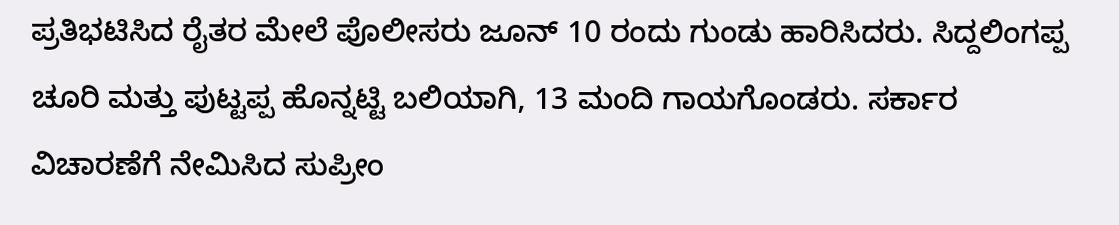ಪ್ರತಿಭಟಿಸಿದ ರೈತರ ಮೇಲೆ ಪೊಲೀಸರು ಜೂನ್‌ 10 ರಂದು ಗುಂಡು ಹಾರಿಸಿದರು. ಸಿದ್ದಲಿಂಗಪ್ಪ ಚೂರಿ ಮತ್ತು ಪುಟ್ಟಪ್ಪ ಹೊನ್ನಟ್ಟಿ ಬಲಿಯಾಗಿ, 13 ಮಂದಿ ಗಾಯಗೊಂಡರು. ಸರ್ಕಾರ ವಿಚಾರಣೆಗೆ ನೇಮಿಸಿದ ಸುಪ್ರೀಂ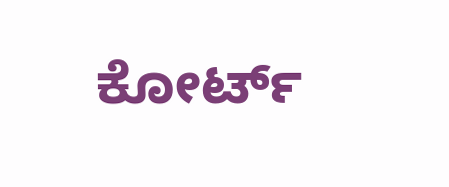ಕೋರ್ಟ್‌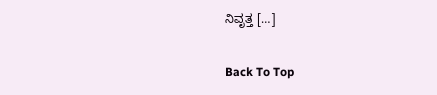ನಿವೃತ್ತ […]

Back To Top